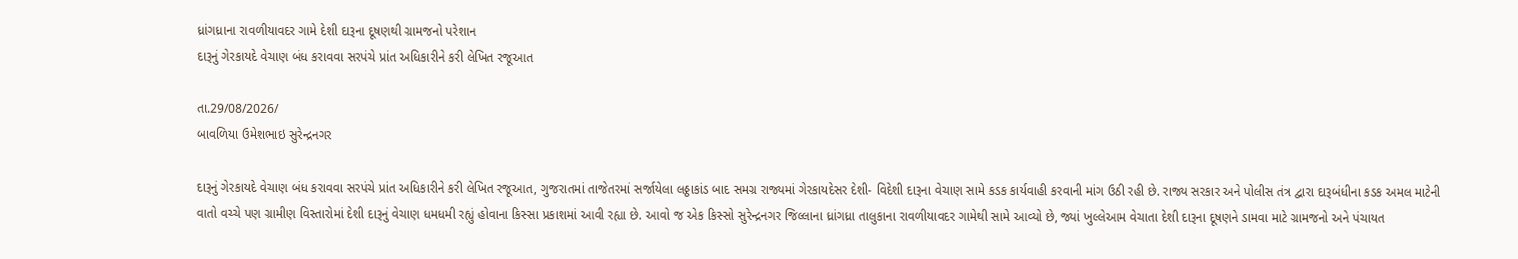ધ્રાંગધ્રાના રાવળીયાવદર ગામે દેશી દારૂના દૂષણથી ગ્રામજનો પરેશાન
દારૂનું ગેરકાયદે વેચાણ બંધ કરાવવા સરપંચે પ્રાંત અધિકારીને કરી લેખિત રજૂઆત

તા.29/08/2026/
બાવળિયા ઉમેશભાઇ સુરેન્દ્રનગર

દારૂનું ગેરકાયદે વેચાણ બંધ કરાવવા સરપંચે પ્રાંત અધિકારીને કરી લેખિત રજૂઆત, ગુજરાતમાં તાજેતરમાં સર્જાયેલા લઠ્ઠાકાંડ બાદ સમગ્ર રાજ્યમાં ગેરકાયદેસર દેશી- વિદેશી દારૂના વેચાણ સામે કડક કાર્યવાહી કરવાની માંગ ઉઠી રહી છે. રાજ્ય સરકાર અને પોલીસ તંત્ર દ્વારા દારૂબંધીના કડક અમલ માટેની વાતો વચ્ચે પણ ગ્રામીણ વિસ્તારોમાં દેશી દારૂનું વેચાણ ધમધમી રહ્યું હોવાના કિસ્સા પ્રકાશમાં આવી રહ્યા છે. આવો જ એક કિસ્સો સુરેન્દ્રનગર જિલ્લાના ધ્રાંગધ્રા તાલુકાના રાવળીયાવદર ગામેથી સામે આવ્યો છે, જ્યાં ખુલ્લેઆમ વેચાતા દેશી દારૂના દૂષણને ડામવા માટે ગ્રામજનો અને પંચાયત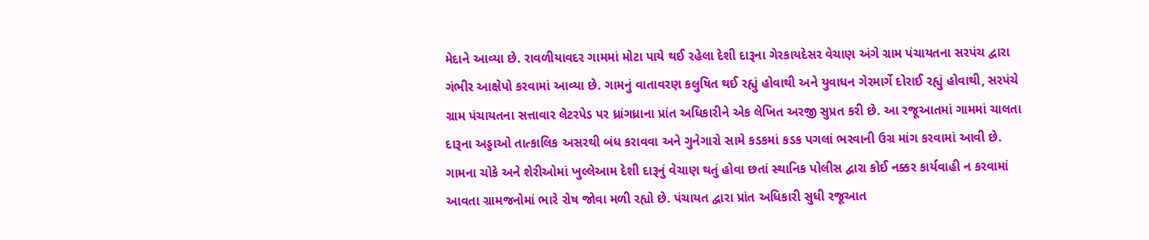મેદાને આવ્યા છે. રાવળીયાવદર ગામમાં મોટા પાયે થઈ રહેલા દેશી દારૂના ગેરકાયદેસર વેચાણ અંગે ગ્રામ પંચાયતના સરપંચ દ્વારા ગંભીર આક્ષેપો કરવામાં આવ્યા છે. ગામનું વાતાવરણ કલુષિત થઈ રહ્યું હોવાથી અને યુવાધન ગેરમાર્ગે દોરાઈ રહ્યું હોવાથી, સરપંચે ગ્રામ પંચાયતના સત્તાવાર લેટરપેડ પર ધ્રાંગધ્રાના પ્રાંત અધિકારીને એક લેખિત અરજી સુપ્રત કરી છે. આ રજૂઆતમાં ગામમાં ચાલતા દારૂના અડ્ડાઓ તાત્કાલિક અસરથી બંધ કરાવવા અને ગુનેગારો સામે કડકમાં કડક પગલાં ભરવાની ઉગ્ર માંગ કરવામાં આવી છે. ગામના ચોકે અને શેરીઓમાં ખુલ્લેઆમ દેશી દારૂનું વેચાણ થતું હોવા છતાં સ્થાનિક પોલીસ દ્વારા કોઈ નક્કર કાર્યવાહી ન કરવામાં આવતા ગ્રામજનોમાં ભારે રોષ જોવા મળી રહ્યો છે. પંચાયત દ્વારા પ્રાંત અધિકારી સુધી રજૂઆત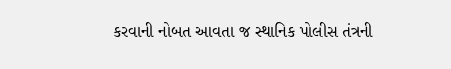કરવાની નોબત આવતા જ સ્થાનિક પોલીસ તંત્રની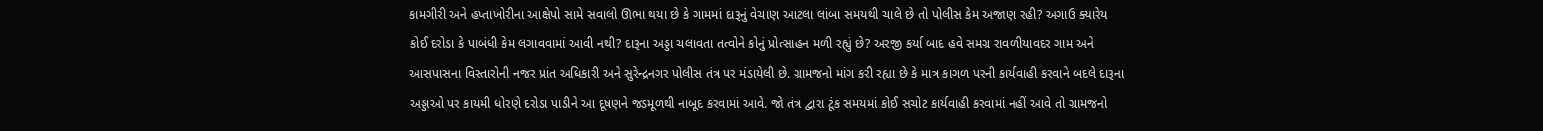કામગીરી અને હપ્તાખોરીના આક્ષેપો સામે સવાલો ઊભા થયા છે કે ગામમાં દારૂનું વેચાણ આટલા લાંબા સમયથી ચાલે છે તો પોલીસ કેમ અજાણ રહી? અગાઉ ક્યારેય કોઈ દરોડા કે પાબંધી કેમ લગાવવામાં આવી નથી? દારૂના અડ્ડા ચલાવતા તત્વોને કોનું પ્રોત્સાહન મળી રહ્યું છે? અરજી કર્યા બાદ હવે સમગ્ર રાવળીયાવદર ગામ અને આસપાસના વિસ્તારોની નજર પ્રાંત અધિકારી અને સુરેન્દ્રનગર પોલીસ તંત્ર પર મંડાયેલી છે. ગ્રામજનો માંગ કરી રહ્યા છે કે માત્ર કાગળ પરની કાર્યવાહી કરવાને બદલે દારૂના અડ્ડાઓ પર કાયમી ધોરણે દરોડા પાડીને આ દૂષણને જડમૂળથી નાબૂદ કરવામાં આવે. જો તંત્ર દ્વારા ટૂંક સમયમાં કોઈ સચોટ કાર્યવાહી કરવામાં નહીં આવે તો ગ્રામજનો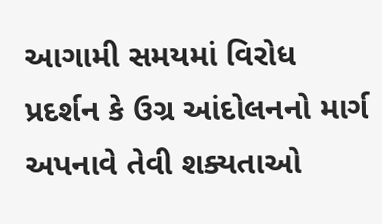આગામી સમયમાં વિરોધ પ્રદર્શન કે ઉગ્ર આંદોલનનો માર્ગ અપનાવે તેવી શક્યતાઓ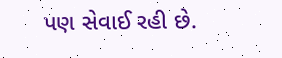પણ સેવાઈ રહી છે.